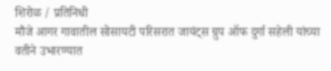शिरोळ / प्रतिनिधी
मौजे आगर गावातील सोसायटी परिसरात जायंट्स ग्रुप ऑफ दुर्गा सहेली यांच्या वतीने उभारण्यात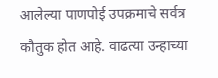आलेल्या पाणपोई उपक्रमाचे सर्वत्र कौतुक होत आहे. वाढत्या उन्हाच्या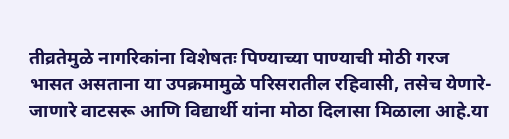तीव्रतेमुळे नागरिकांना विशेषतः पिण्याच्या पाण्याची मोठी गरज भासत असताना या उपक्रमामुळे परिसरातील रहिवासी, तसेच येणारे-जाणारे वाटसरू आणि विद्यार्थी यांना मोठा दिलासा मिळाला आहे.या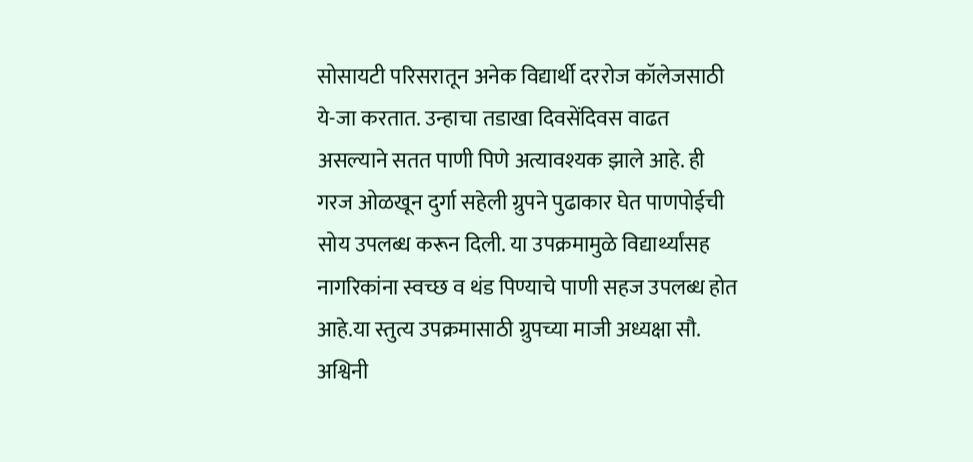सोसायटी परिसरातून अनेक विद्यार्थी दररोज कॉलेजसाठी ये-जा करतात. उन्हाचा तडाखा दिवसेंदिवस वाढत असल्याने सतत पाणी पिणे अत्यावश्यक झाले आहे. ही गरज ओळखून दुर्गा सहेली ग्रुपने पुढाकार घेत पाणपोईची सोय उपलब्ध करून दिली. या उपक्रमामुळे विद्यार्थ्यांसह नागरिकांना स्वच्छ व थंड पिण्याचे पाणी सहज उपलब्ध होत आहे.या स्तुत्य उपक्रमासाठी ग्रुपच्या माजी अध्यक्षा सौ. अश्विनी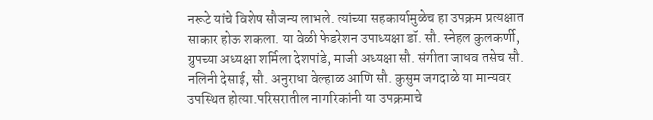नरूटे यांचे विशेष सौजन्य लाभले. त्यांच्या सहकार्यामुळेच हा उपक्रम प्रत्यक्षात साकार होऊ शकला. या वेळी फेडरेशन उपाध्यक्षा डॉ. सौ. स्नेहल कुलकर्णी, ग्रुपच्या अध्यक्षा शर्मिला देशपांडे, माजी अध्यक्षा सौ. संगीता जाधव तसेच सौ. नलिनी देसाई, सौ. अनुराधा वेल्हाळ आणि सौ. कुसुम जगदाळे या मान्यवर उपस्थित होत्या.परिसरातील नागरिकांनी या उपक्रमाचे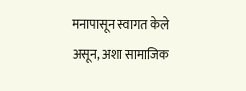मनापासून स्वागत केले असून, अशा सामाजिक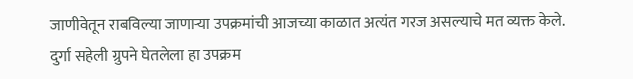जाणीवेतून राबविल्या जाणाऱ्या उपक्रमांची आजच्या काळात अत्यंत गरज असल्याचे मत व्यक्त केले. दुर्गा सहेली ग्रुपने घेतलेला हा उपक्रम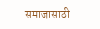समाजासाठी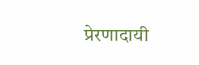प्रेरणादायी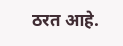ठरत आहे.